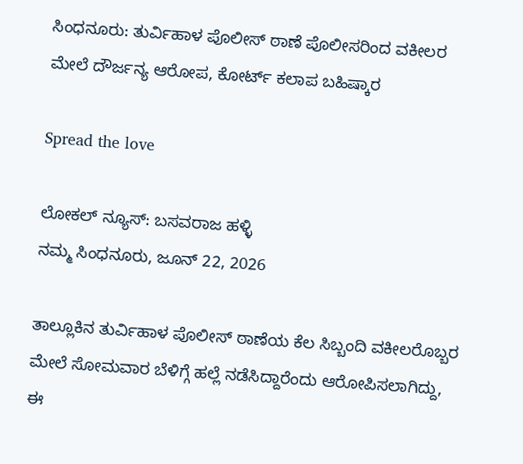ಸಿಂಧನೂರು: ತುರ್ವಿಹಾಳ ಪೊಲೀಸ್ ಠಾಣೆ ಪೊಲೀಸರಿಂದ ವಕೀಲರ ಮೇಲೆ ದೌರ್ಜನ್ಯ ಆರೋಪ, ಕೋರ್ಟ್ ಕಲಾಪ ಬಹಿಷ್ಕಾರ

Spread the love

ಲೋಕಲ್ ನ್ಯೂಸ್: ಬಸವರಾಜ ಹಳ್ಳಿ
ನಮ್ಮ ಸಿಂಧನೂರು, ಜೂನ್ 22, 2026

ತಾಲ್ಲೂಕಿನ ತುರ್ವಿಹಾಳ ಪೊಲೀಸ್ ಠಾಣೆಯ ಕೆಲ ಸಿಬ್ಬಂದಿ ವಕೀಲರೊಬ್ಬರ ಮೇಲೆ ಸೋಮವಾರ ಬೆಳಿಗ್ಗೆ ಹಲ್ಲೆ ನಡೆಸಿದ್ದಾರೆಂದು ಆರೋಪಿಸಲಾಗಿದ್ದು, ಈ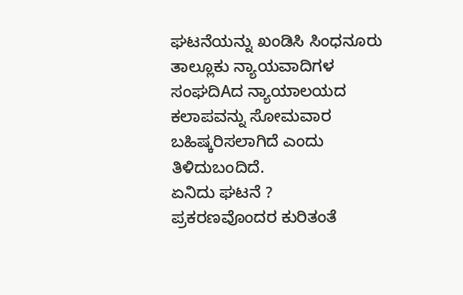ಘಟನೆಯನ್ನು ಖಂಡಿಸಿ ಸಿಂಧನೂರು ತಾಲ್ಲೂಕು ನ್ಯಾಯವಾದಿಗಳ ಸಂಘದಿAದ ನ್ಯಾಯಾಲಯದ ಕಲಾಪವನ್ನು ಸೋಮವಾರ ಬಹಿಷ್ಕರಿಸಲಾಗಿದೆ ಎಂದು ತಿಳಿದುಬಂದಿದೆ.
ಏನಿದು ಘಟನೆ ?
ಪ್ರಕರಣವೊಂದರ ಕುರಿತಂತೆ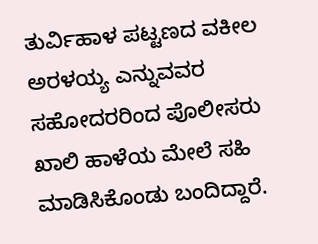ತುರ್ವಿಹಾಳ ಪಟ್ಟಣದ ವಕೀಲ ಅರಳಯ್ಯ ಎನ್ನುವವರ ಸಹೋದರರಿಂದ ಪೊಲೀಸರು ಖಾಲಿ ಹಾಳೆಯ ಮೇಲೆ ಸಹಿ ಮಾಡಿಸಿಕೊಂಡು ಬಂದಿದ್ದಾರೆ.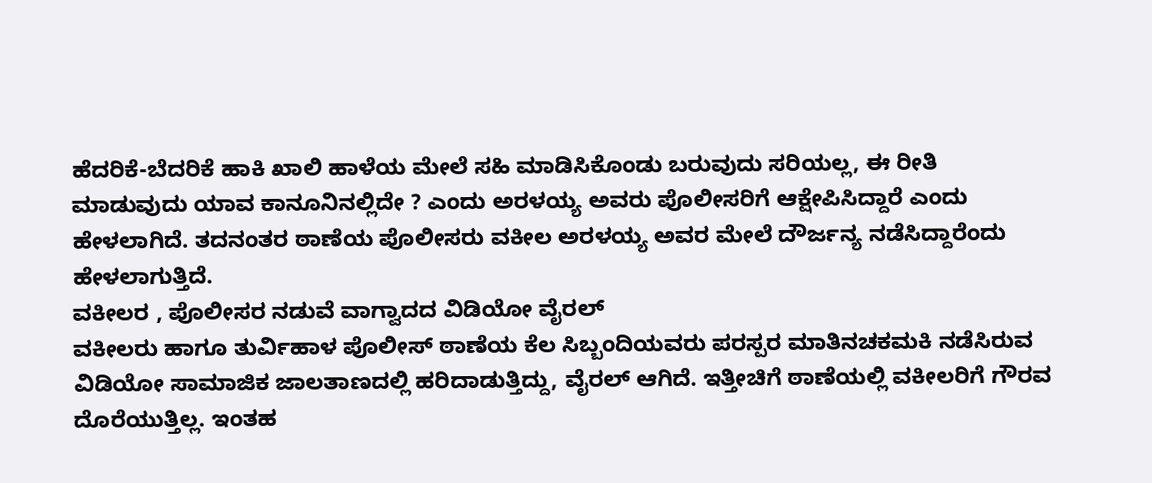ಹೆದರಿಕೆ-ಬೆದರಿಕೆ ಹಾಕಿ ಖಾಲಿ ಹಾಳೆಯ ಮೇಲೆ ಸಹಿ ಮಾಡಿಸಿಕೊಂಡು ಬರುವುದು ಸರಿಯಲ್ಲ, ಈ ರೀತಿ ಮಾಡುವುದು ಯಾವ ಕಾನೂನಿನಲ್ಲಿದೇ ? ಎಂದು ಅರಳಯ್ಯ ಅವರು ಪೊಲೀಸರಿಗೆ ಆಕ್ಷೇಪಿಸಿದ್ದಾರೆ ಎಂದು ಹೇಳಲಾಗಿದೆ. ತದನಂತರ ಠಾಣೆಯ ಪೊಲೀಸರು ವಕೀಲ ಅರಳಯ್ಯ ಅವರ ಮೇಲೆ ದೌರ್ಜನ್ಯ ನಡೆಸಿದ್ದಾರೆಂದು ಹೇಳಲಾಗುತ್ತಿದೆ.
ವಕೀಲರ , ಪೊಲೀಸರ ನಡುವೆ ವಾಗ್ವಾದದ ವಿಡಿಯೋ ವೈರಲ್
ವಕೀಲರು ಹಾಗೂ ತುರ್ವಿಹಾಳ ಪೊಲೀಸ್ ಠಾಣೆಯ ಕೆಲ ಸಿಬ್ಬಂದಿಯವರು ಪರಸ್ಪರ ಮಾತಿನಚಕಮಕಿ ನಡೆಸಿರುವ ವಿಡಿಯೋ ಸಾಮಾಜಿಕ ಜಾಲತಾಣದಲ್ಲಿ ಹರಿದಾಡುತ್ತಿದ್ದು, ವೈರಲ್ ಆಗಿದೆ. ಇತ್ತೀಚಿಗೆ ಠಾಣೆಯಲ್ಲಿ ವಕೀಲರಿಗೆ ಗೌರವ ದೊರೆಯುತ್ತಿಲ್ಲ. ಇಂತಹ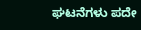ಘಟನೆಗಳು ಪದೇ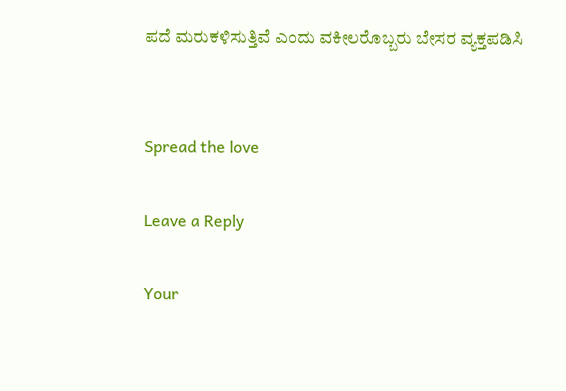ಪದೆ ಮರುಕಳಿಸುತ್ತಿವೆ ಎಂದು ವಕೀಲರೊಬ್ಬರು ಬೇಸರ ವ್ಯಕ್ತಪಡಿಸಿ


Spread the love

Leave a Reply

Your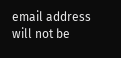email address will not be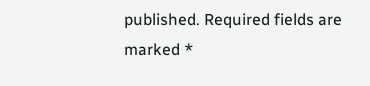published. Required fields are marked *